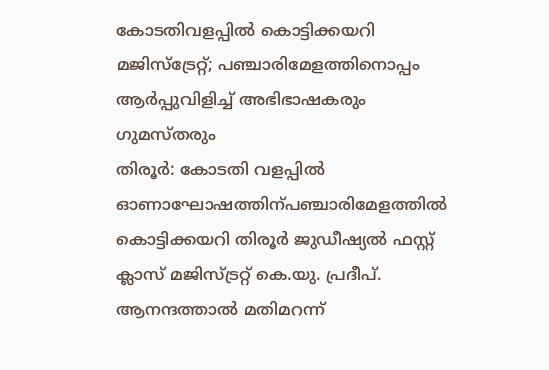കോടതിവളപ്പിൽ കൊട്ടിക്കയറി മജിസ്ട്രേറ്റ്; പഞ്ചാരിമേളത്തിനൊപ്പം ആർപ്പുവിളിച്ച് അഭിഭാഷകരും ഗുമസ്തരും
തിരൂർ: കോടതി വളപ്പിൽ ഓണാഘോഷത്തിന്പഞ്ചാരിമേളത്തിൽ കൊട്ടിക്കയറി തിരൂർ ജുഡീഷ്യൽ ഫസ്റ്റ് ക്ലാസ് മജിസ്ട്രറ്റ് കെ.യു. പ്രദീപ്. ആനന്ദത്താൽ മതിമറന്ന്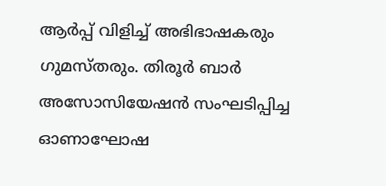ആർപ്പ് വിളിച്ച് അഭിഭാഷകരും ഗുമസ്തരും. തിരൂർ ബാർ അസോസിയേഷൻ സംഘടിപ്പിച്ച ഓണാഘോഷ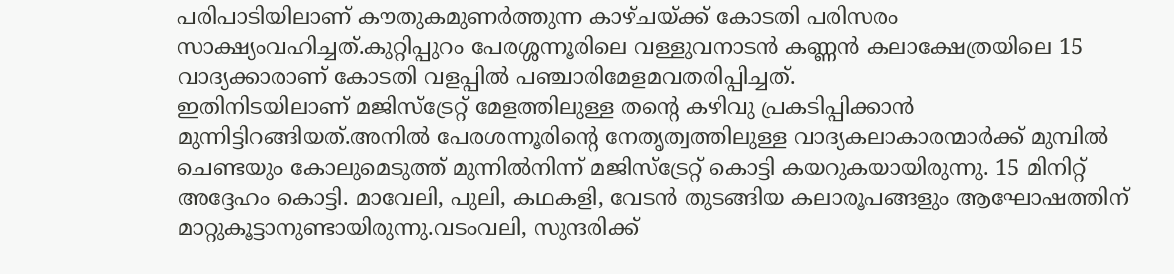പരിപാടിയിലാണ് കൗതുകമുണർത്തുന്ന കാഴ്ചയ്ക്ക് കോടതി പരിസരം സാക്ഷ്യംവഹിച്ചത്.കുറ്റിപ്പുറം പേരശ്ശന്നൂരിലെ വള്ളുവനാടൻ കണ്ണൻ കലാക്ഷേത്രയിലെ 15 വാദ്യക്കാരാണ് കോടതി വളപ്പിൽ പഞ്ചാരിമേളമവതരിപ്പിച്ചത്.
ഇതിനിടയിലാണ് മജിസ്ട്രേറ്റ് മേളത്തിലുള്ള തൻ്റെ കഴിവു പ്രകടിപ്പിക്കാൻ മുന്നിട്ടിറങ്ങിയത്.അനിൽ പേരശന്നൂരിന്റെ നേതൃത്വത്തിലുള്ള വാദ്യകലാകാരന്മാർക്ക് മുമ്പിൽ ചെണ്ടയും കോലുമെടുത്ത് മുന്നിൽനിന്ന് മജിസ്ട്രേറ്റ് കൊട്ടി കയറുകയായിരുന്നു. 15 മിനിറ്റ് അദ്ദേഹം കൊട്ടി. മാവേലി, പുലി, കഥകളി, വേടൻ തുടങ്ങിയ കലാരൂപങ്ങളും ആഘോഷത്തിന് മാറ്റുകൂട്ടാനുണ്ടായിരുന്നു.വടംവലി, സുന്ദരിക്ക്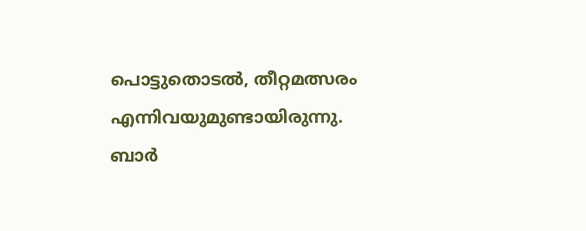പൊട്ടുതൊടൽ, തീറ്റമത്സരം എന്നിവയുമുണ്ടായിരുന്നു. ബാർ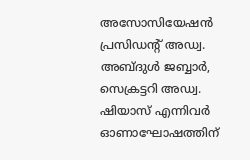അസോസിയേഷൻ പ്രസിഡന്റ് അഡ്വ. അബ്ദുൾ ജബ്ബാർ, സെക്രട്ടറി അഡ്വ. ഷിയാസ് എന്നിവർ ഓണാഘോഷത്തിന്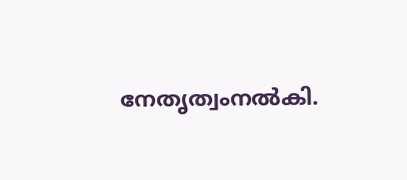നേതൃത്വംനൽകി.